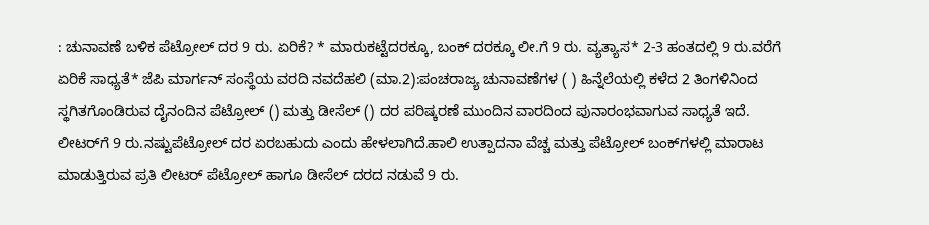: ಚುನಾವಣೆ ಬಳಿಕ ಪೆಟ್ರೋಲ್‌ ದರ 9 ರು. ಏರಿಕೆ? * ಮಾರುಕಟ್ಟೆದರಕ್ಕೂ, ಬಂಕ್‌ ದರಕ್ಕೂ ಲೀ.ಗೆ 9 ರು. ವ್ಯತ್ಯಾಸ* 2-3 ಹಂತದಲ್ಲಿ 9 ರು.ವರೆಗೆ ಏರಿಕೆ ಸಾಧ್ಯತೆ* ಜೆಪಿ ಮಾರ್ಗನ್ ಸಂಸ್ಥೆಯ ವರದಿ ನವದೆಹಲಿ (ಮಾ.2):ಪಂಚರಾಜ್ಯ ಚುನಾವಣೆಗಳ ( ) ಹಿನ್ನೆಲೆಯಲ್ಲಿ ಕಳೆದ 2 ತಿಂಗಳಿನಿಂದ ಸ್ಥಗಿತಗೊಂಡಿರುವ ದೈನಂದಿನ ಪೆಟ್ರೋಲ್‌ () ಮತ್ತು ಡೀಸೆಲ್‌ () ದರ ಪರಿಷ್ಕರಣೆ ಮುಂದಿನ ವಾರದಿಂದ ಪುನಾರಂಭವಾಗುವ ಸಾಧ್ಯತೆ ಇದೆ. ಲೀಟರ್‌ಗೆ 9 ರು.ನಷ್ಟುಪೆಟ್ರೋಲ್‌ ದರ ಏರಬಹುದು ಎಂದು ಹೇಳಲಾಗಿದೆ.ಹಾಲಿ ಉತ್ಪಾದನಾ ವೆಚ್ಚ ಮತ್ತು ಪೆಟ್ರೋಲ್‌ ಬಂಕ್‌ಗಳಲ್ಲಿ ಮಾರಾಟ ಮಾಡುತ್ತಿರುವ ಪ್ರತಿ ಲೀಟರ್‌ ಪೆಟ್ರೋಲ್‌ ಹಾಗೂ ಡೀಸೆಲ್‌ ದರದ ನಡುವೆ 9 ರು.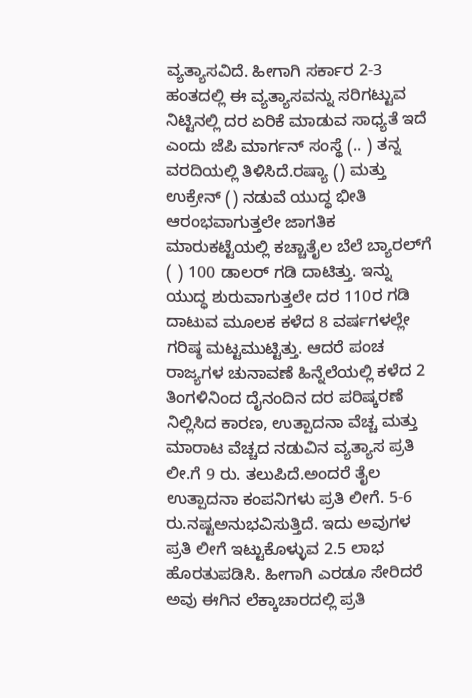ವ್ಯತ್ಯಾಸವಿದೆ. ಹೀಗಾಗಿ ಸರ್ಕಾರ 2-3 ಹಂತದಲ್ಲಿ ಈ ವ್ಯತ್ಯಾಸವನ್ನು ಸರಿಗಟ್ಟುವ ನಿಟ್ಟಿನಲ್ಲಿ ದರ ಏರಿಕೆ ಮಾಡುವ ಸಾಧ್ಯತೆ ಇದೆ ಎಂದು ಜೆಪಿ ಮಾರ್ಗನ್‌ ಸಂಸ್ಥೆ (.. ) ತನ್ನ ವರದಿಯಲ್ಲಿ ತಿಳಿಸಿದೆ.ರಷ್ಯಾ () ಮತ್ತು ಉಕ್ರೇನ್‌ () ನಡುವೆ ಯುದ್ಧ ಭೀತಿ ಆರಂಭವಾಗುತ್ತಲೇ ಜಾಗತಿಕ ಮಾರುಕಟ್ಟೆಯಲ್ಲಿ ಕಚ್ಚಾತೈಲ ಬೆಲೆ ಬ್ಯಾರಲ್‌ಗೆ ( ) 100 ಡಾಲರ್‌ ಗಡಿ ದಾಟಿತ್ತು. ಇನ್ನು ಯುದ್ಧ ಶುರುವಾಗುತ್ತಲೇ ದರ 110ರ ಗಡಿ ದಾಟುವ ಮೂಲಕ ಕಳೆದ 8 ವರ್ಷಗಳಲ್ಲೇ ಗರಿಷ್ಠ ಮಟ್ಟಮುಟ್ಟಿತ್ತು. ಆದರೆ ಪಂಚ ರಾಜ್ಯಗಳ ಚುನಾವಣೆ ಹಿನ್ನೆಲೆಯಲ್ಲಿ ಕಳೆದ 2 ತಿಂಗಳಿನಿಂದ ದೈನಂದಿನ ದರ ಪರಿಷ್ಕರಣೆ ನಿಲ್ಲಿಸಿದ ಕಾರಣ, ಉತ್ಪಾದನಾ ವೆಚ್ಚ ಮತ್ತು ಮಾರಾಟ ವೆಚ್ಚದ ನಡುವಿನ ವ್ಯತ್ಯಾಸ ಪ್ರತಿ ಲೀ.ಗೆ 9 ರು. ತಲುಪಿದೆ.ಅಂದರೆ ತೈಲ ಉತ್ಪಾದನಾ ಕಂಪನಿಗಳು ಪ್ರತಿ ಲೀಗೆ. 5-6 ರು.ನಷ್ಟಅನುಭವಿಸುತ್ತಿದೆ. ಇದು ಅವುಗಳ ಪ್ರತಿ ಲೀಗೆ ಇಟ್ಟುಕೊಳ್ಳುವ 2.5 ಲಾಭ ಹೊರತುಪಡಿಸಿ. ಹೀಗಾಗಿ ಎರಡೂ ಸೇರಿದರೆ ಅವು ಈಗಿನ ಲೆಕ್ಕಾಚಾರದಲ್ಲಿ ಪ್ರತಿ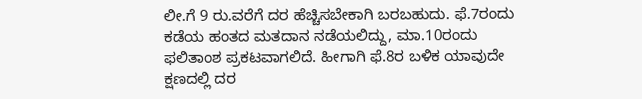ಲೀ.ಗೆ 9 ರು.ವರೆಗೆ ದರ ಹೆಚ್ಚಿಸಬೇಕಾಗಿ ಬರಬಹುದು. ಫೆ.7ರಂದು ಕಡೆಯ ಹಂತದ ಮತದಾನ ನಡೆಯಲಿದ್ದು, ಮಾ.10ರಂದು ಫಲಿತಾಂಶ ಪ್ರಕಟವಾಗಲಿದೆ. ಹೀಗಾಗಿ ಫೆ.8ರ ಬಳಿಕ ಯಾವುದೇ ಕ್ಷಣದಲ್ಲಿ ದರ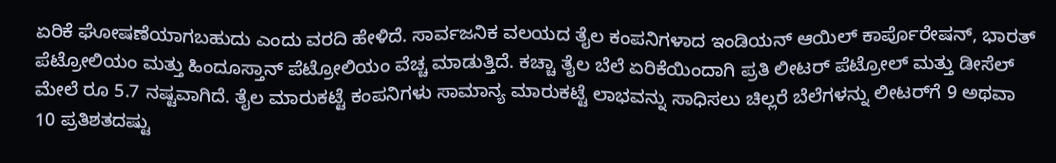ಏರಿಕೆ ಘೋಷಣೆಯಾಗಬಹುದು ಎಂದು ವರದಿ ಹೇಳಿದೆ. ಸಾರ್ವಜನಿಕ ವಲಯದ ತೈಲ ಕಂಪನಿಗಳಾದ ಇಂಡಿಯನ್ ಆಯಿಲ್ ಕಾರ್ಪೊರೇಷನ್, ಭಾರತ್ ಪೆಟ್ರೋಲಿಯಂ ಮತ್ತು ಹಿಂದೂಸ್ತಾನ್ ಪೆಟ್ರೋಲಿಯಂ ವೆಚ್ಚ ಮಾಡುತ್ತಿದೆ. ಕಚ್ಚಾ ತೈಲ ಬೆಲೆ ಏರಿಕೆಯಿಂದಾಗಿ ಪ್ರತಿ ಲೀಟರ್ ಪೆಟ್ರೋಲ್ ಮತ್ತು ಡೀಸೆಲ್ ಮೇಲೆ ರೂ 5.7 ನಷ್ಟವಾಗಿದೆ. ತೈಲ ಮಾರುಕಟ್ಟೆ ಕಂಪನಿಗಳು ಸಾಮಾನ್ಯ ಮಾರುಕಟ್ಟೆ ಲಾಭವನ್ನು ಸಾಧಿಸಲು ಚಿಲ್ಲರೆ ಬೆಲೆಗಳನ್ನು ಲೀಟರ್‌ಗೆ 9 ಅಥವಾ 10 ಪ್ರತಿಶತದಷ್ಟು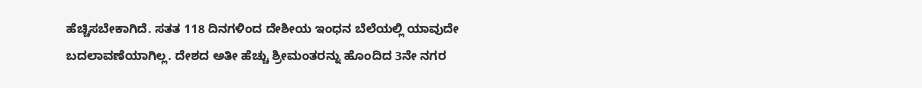ಹೆಚ್ಚಿಸಬೇಕಾಗಿದೆ. ಸತತ 118 ದಿನಗಳಿಂದ ದೇಶೀಯ ಇಂಧನ ಬೆಲೆಯಲ್ಲಿ ಯಾವುದೇ ಬದಲಾವಣೆಯಾಗಿಲ್ಲ. ದೇಶದ ಅತೀ ಹೆಚ್ಚು ಶ್ರೀಮಂತರನ್ನು ಹೊಂದಿದ 3ನೇ ನಗರ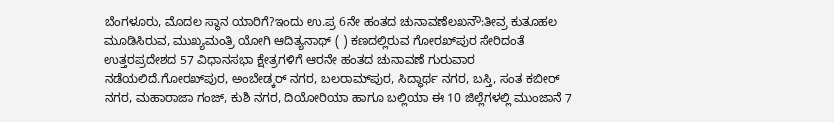ಬೆಂಗಳೂರು, ಮೊದಲ ಸ್ಥಾನ ಯಾರಿಗೆ?ಇಂದು ಉ.ಪ್ರ 6ನೇ ಹಂತದ ಚುನಾವಣೆಲಖನೌ:ತೀವ್ರ ಕುತೂಹಲ ಮೂಡಿಸಿರುವ, ಮುಖ್ಯಮಂತ್ರಿ ಯೋಗಿ ಆದಿತ್ಯನಾಥ್‌ ( ) ಕಣದಲ್ಲಿರುವ ಗೋರಖ್‌ಪುರ ಸೇರಿದಂತೆ ಉತ್ತರಪ್ರದೇಶದ 57 ವಿಧಾನಸಭಾ ಕ್ಷೇತ್ರಗಳಿಗೆ ಆರನೇ ಹಂತದ ಚುನಾವಣೆ ಗುರುವಾರ ನಡೆಯಲಿದೆ.ಗೋರಖ್‌ಪುರ, ಅಂಬೇಡ್ಕರ್‌ ನಗರ, ಬಲರಾಮ್‌ಪುರ, ಸಿದ್ಧಾರ್ಥ ನಗರ, ಬಸ್ತಿ, ಸಂತ ಕಬೀರ್‌ ನಗರ, ಮಹಾರಾಜಾ ಗಂಜ್‌, ಕುಶಿ ನಗರ, ದಿಯೋರಿಯಾ ಹಾಗೂ ಬಲ್ಲಿಯಾ ಈ 10 ಜಿಲ್ಲೆಗಳಲ್ಲಿ ಮುಂಜಾನೆ 7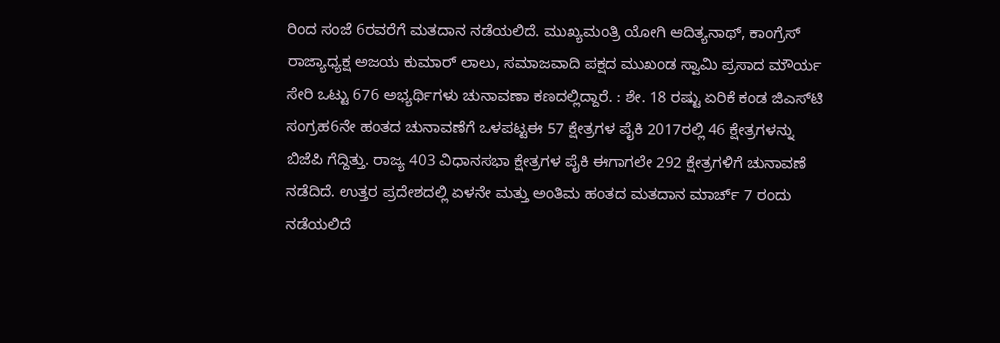ರಿಂದ ಸಂಜೆ 6ರವರೆಗೆ ಮತದಾನ ನಡೆಯಲಿದೆ. ಮುಖ್ಯಮಂತ್ರಿ ಯೋಗಿ ಆದಿತ್ಯನಾಥ್‌, ಕಾಂಗ್ರೆಸ್‌ ರಾಜ್ಯಾಧ್ಯಕ್ಷ ಅಜಯ ಕುಮಾರ್‌ ಲಾಲು, ಸಮಾಜವಾದಿ ಪಕ್ಷದ ಮುಖಂಡ ಸ್ವಾಮಿ ಪ್ರಸಾದ ಮೌರ್ಯ ಸೇರಿ ಒಟ್ಟು 676 ಅಭ್ಯರ್ಥಿಗಳು ಚುನಾವಣಾ ಕಣದಲ್ಲಿದ್ದಾರೆ. : ಶೇ. 18 ರಷ್ಟು ಏರಿಕೆ ಕಂಡ ಜಿಎಸ್‌ಟಿ ಸಂಗ್ರಹ6ನೇ ಹಂತದ ಚುನಾವಣೆಗೆ ಒಳಪಟ್ಟಈ 57 ಕ್ಷೇತ್ರಗಳ ಪೈಕಿ 2017ರಲ್ಲಿ 46 ಕ್ಷೇತ್ರಗಳನ್ನು ಬಿಜೆಪಿ ಗೆದ್ದಿತ್ತು. ರಾಜ್ಯ 403 ವಿಧಾನಸಭಾ ಕ್ಷೇತ್ರಗಳ ಪೈಕಿ ಈಗಾಗಲೇ 292 ಕ್ಷೇತ್ರಗಳಿಗೆ ಚುನಾವಣೆ ನಡೆದಿದೆ. ಉತ್ತರ ಪ್ರದೇಶದಲ್ಲಿ ಏಳನೇ ಮತ್ತು ಅಂತಿಮ ಹಂತದ ಮತದಾನ ಮಾರ್ಚ್ 7 ರಂದು ನಡೆಯಲಿದೆ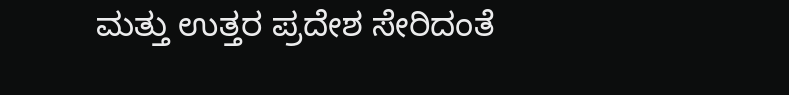ಮತ್ತು ಉತ್ತರ ಪ್ರದೇಶ ಸೇರಿದಂತೆ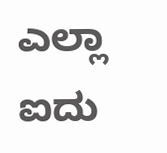ಎಲ್ಲಾ ಐದು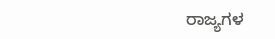ರಾಜ್ಯಗಳ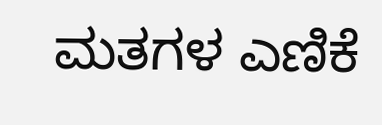ಮತಗಳ ಎಣಿಕೆ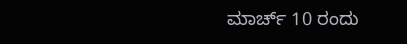ಮಾರ್ಚ್ 10 ರಂದು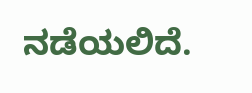ನಡೆಯಲಿದೆ.